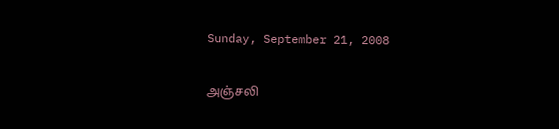Sunday, September 21, 2008

அஞ்சலி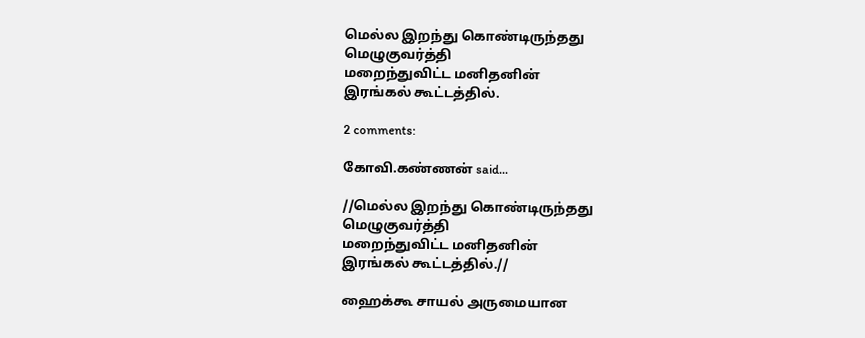மெல்ல இறந்து கொண்டிருந்தது
மெழுகுவர்த்தி
மறைந்துவிட்ட மனிதனின்
இரங்கல் கூட்டத்தில்.

2 comments:

கோவி.கண்ணன் said...

//மெல்ல இறந்து கொண்டிருந்தது
மெழுகுவர்த்தி
மறைந்துவிட்ட மனிதனின்
இரங்கல் கூட்டத்தில்.//

ஹைக்கூ சாயல் அருமையான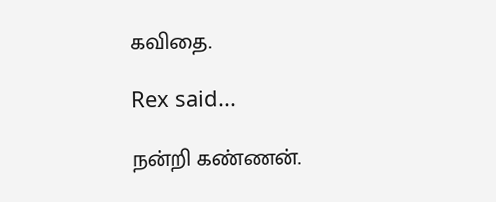கவிதை.

Rex said...

நன்றி கண்ணன்.